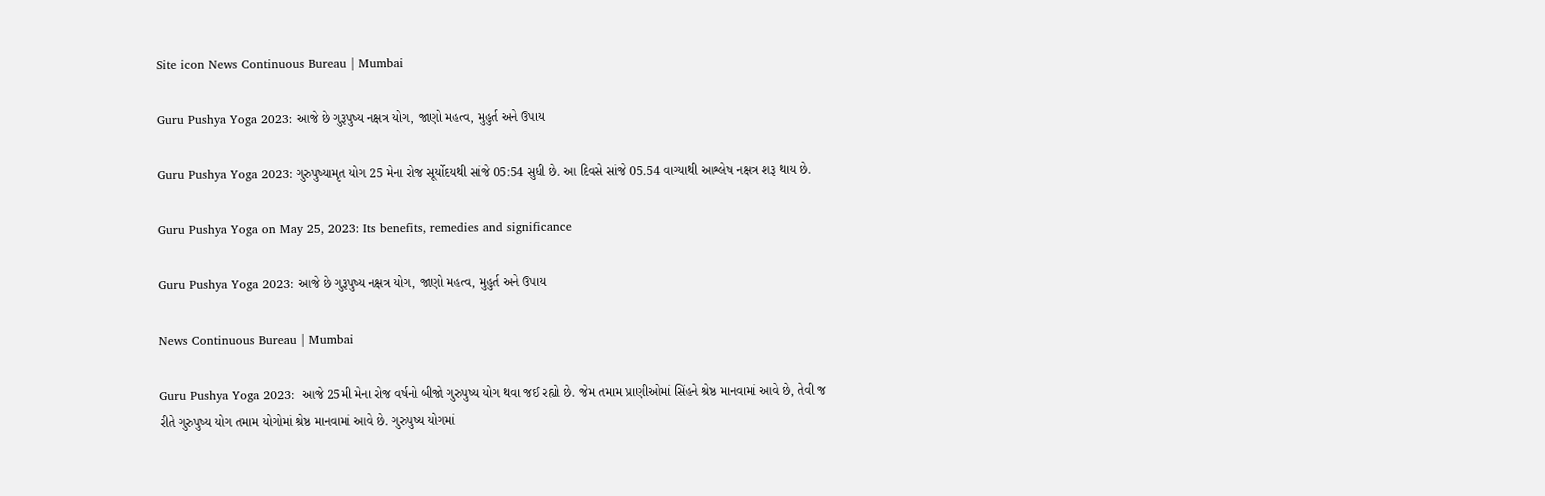Site icon News Continuous Bureau | Mumbai

Guru Pushya Yoga 2023: આજે છે ગુરૂપુષ્ય નક્ષત્ર યોગ, જાણો મહત્વ, મુહુર્ત અને ઉપાય

Guru Pushya Yoga 2023: ગુરુપુષ્યામૃત યોગ 25 મેના રોજ સૂર્યોદયથી સાંજે 05:54 સુધી છે. આ દિવસે સાંજે 05.54 વાગ્યાથી આશ્લેષ નક્ષત્ર શરૂ થાય છે.

Guru Pushya Yoga on May 25, 2023: Its benefits, remedies and significance

Guru Pushya Yoga 2023: આજે છે ગુરૂપુષ્ય નક્ષત્ર યોગ, જાણો મહત્વ, મુહુર્ત અને ઉપાય

News Continuous Bureau | Mumbai

Guru Pushya Yoga 2023:  આજે 25મી મેના રોજ વર્ષનો બીજો ગુરુપુષ્ય યોગ થવા જઈ રહ્યો છે. જેમ તમામ પ્રાણીઓમાં સિંહને શ્રેષ્ઠ માનવામાં આવે છે, તેવી જ રીતે ગુરુપુષ્ય યોગ તમામ યોગોમાં શ્રેષ્ઠ માનવામાં આવે છે. ગુરુપુષ્ય યોગમાં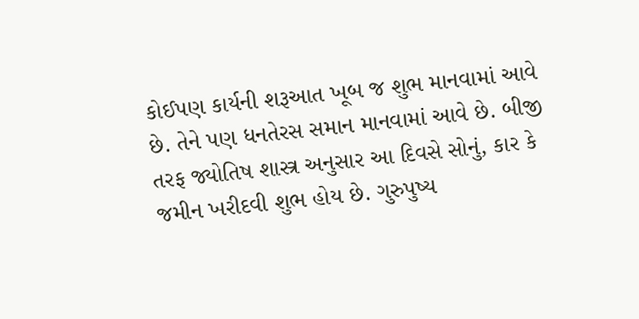કોઈપણ કાર્યની શરૂઆત ખૂબ જ શુભ માનવામાં આવે છે. તેને પણ ધનતેરસ સમાન માનવામાં આવે છે. બીજી તરફ જ્યોતિષ શાસ્ત્ર અનુસાર આ દિવસે સોનું, કાર કે જમીન ખરીદવી શુભ હોય છે. ગુરુપુષ્ય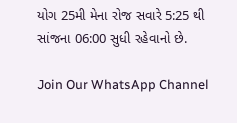યોગ 25મી મેના રોજ સવારે 5:25 થી સાંજના 06:00 સુધી રહેવાનો છે.

Join Our WhatsApp Channel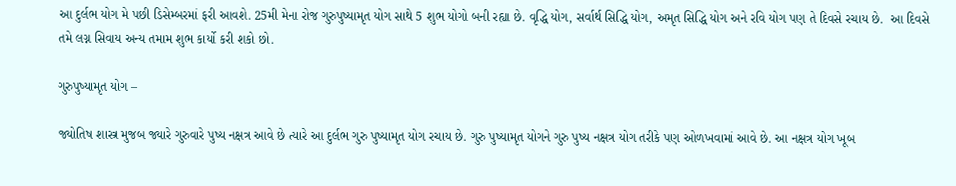આ દુર્લભ યોગ મે પછી ડિસેમ્બરમાં ફરી આવશે. 25મી મેના રોજ ગુરુપુષ્યામૃત યોગ સાથે 5 શુભ યોગો બની રહ્યા છે. વૃદ્ધિ યોગ, સર્વાર્થ સિદ્ધિ યોગ, અમૃત સિદ્ધિ યોગ અને રવિ યોગ પણ તે દિવસે રચાય છે.  આ દિવસે તમે લગ્ન સિવાય અન્ય તમામ શુભ કાર્યો કરી શકો છો.

ગુરુપુષ્યામૃત યોગ –

જ્યોતિષ શાસ્ત્ર મુજબ જ્યારે ગુરુવારે પુષ્ય નક્ષત્ર આવે છે ત્યારે આ દુર્લભ ગુરુ પુષ્યામૃત યોગ રચાય છે. ગુરુ પુષ્યામૃત યોગને ગુરુ પુષ્ય નક્ષત્ર યોગ તરીકે પણ ઓળખવામાં આવે છે. આ નક્ષત્ર યોગ ખૂબ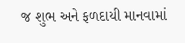જ શુભ અને ફળદાયી માનવામાં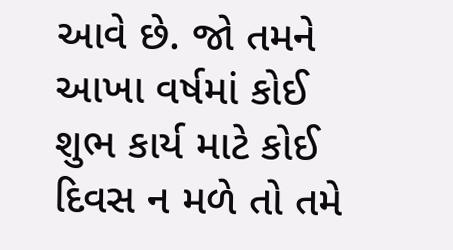આવે છે. જો તમને આખા વર્ષમાં કોઈ શુભ કાર્ય માટે કોઈ દિવસ ન મળે તો તમે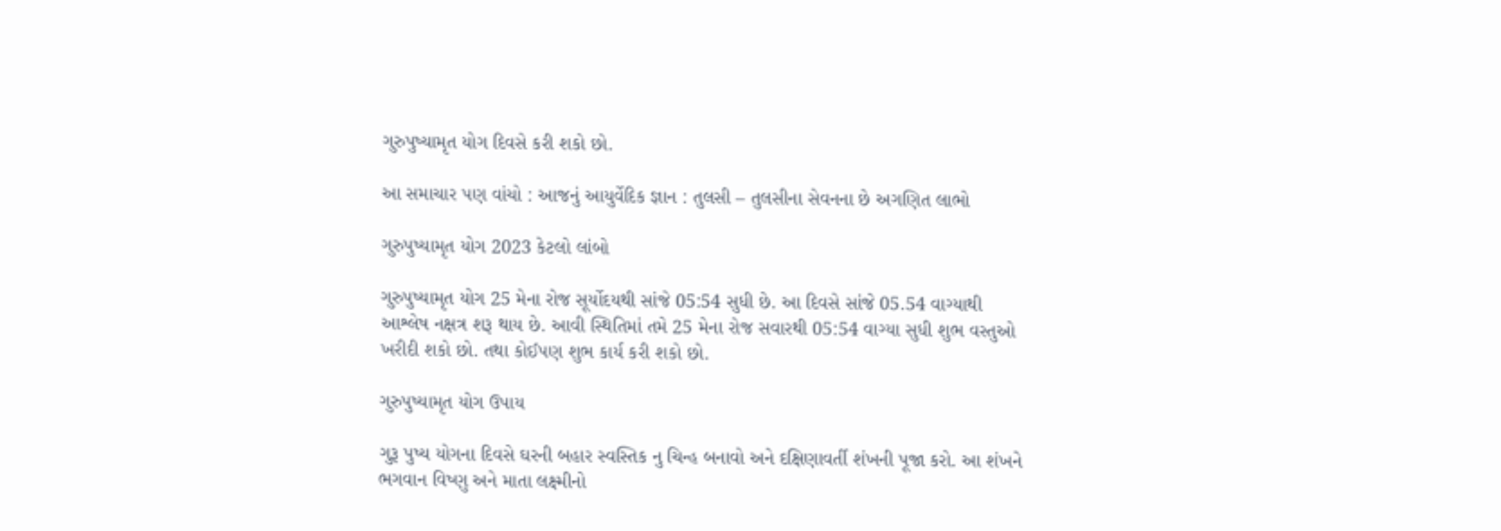ગુરુપુષ્યામૃત યોગ દિવસે કરી શકો છો.

આ સમાચાર પણ વાંચો : આજનું આયુર્વેદિક જ્ઞાન : તુલસી – તુલસીના સેવનના છે અગણિત લાભો

ગુરુપુષ્યામૃત યોગ 2023 કેટલો લાંબો

ગુરુપુષ્યામૃત યોગ 25 મેના રોજ સૂર્યોદયથી સાંજે 05:54 સુધી છે. આ દિવસે સાંજે 05.54 વાગ્યાથી આશ્લેષ નક્ષત્ર શરૂ થાય છે. આવી સ્થિતિમાં તમે 25 મેના રોજ સવારથી 05:54 વાગ્યા સુધી શુભ વસ્તુઓ ખરીદી શકો છો. તથા કોઈપણ શુભ કાર્ય કરી શકો છો.

ગુરુપુષ્યામૃત યોગ ઉપાય

ગુરૂ પુષ્ય યોગના દિવસે ઘરની બહાર સ્વસ્તિક નુ ચિન્હ બનાવો અને દક્ષિણાવર્તી શંખની પૂજા કરો. આ શંખને ભગવાન વિષ્ણુ અને માતા લક્ષ્મીનો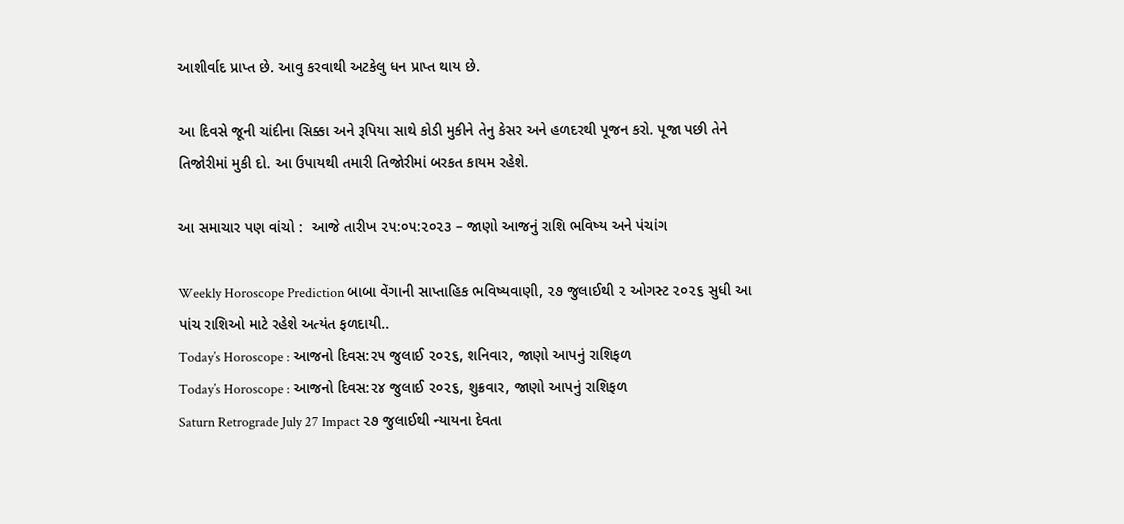આશીર્વાદ પ્રાપ્ત છે. આવુ કરવાથી અટકેલુ ધન પ્રાપ્ત થાય છે.

આ દિવસે જૂની ચાંદીના સિક્કા અને રૂપિયા સાથે કોડી મુકીને તેનુ કેસર અને હળદરથી પૂજન કરો. પૂજા પછી તેને તિજોરીમાં મુકી દો. આ ઉપાયથી તમારી તિજોરીમાં બરકત કાયમ રહેશે.

આ સમાચાર પણ વાંચો :  આજે તારીખ ૨૫:૦૫:૨૦૨૩ – જાણો આજનું રાશિ ભવિષ્ય અને પંચાંગ

Weekly Horoscope Prediction બાબા વેંગાની સાપ્તાહિક ભવિષ્યવાણી, ૨૭ જુલાઈથી ૨ ઓગસ્ટ ૨૦૨૬ સુધી આ પાંચ રાશિઓ માટે રહેશે અત્યંત ફળદાયી..
Today’s Horoscope : આજનો દિવસ:૨૫ જુલાઈ ૨૦૨૬, શનિવાર, જાણો આપનું રાશિફળ
Today’s Horoscope : આજનો દિવસ:૨૪ જુલાઈ ૨૦૨૬, શુક્રવાર, જાણો આપનું રાશિફળ
Saturn Retrograde July 27 Impact ૨૭ જુલાઈથી ન્યાયના દેવતા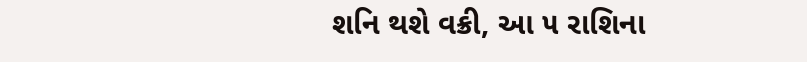શનિ થશે વક્રી, આ ૫ રાશિના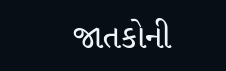જાતકોની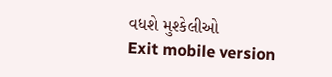વધશે મુશ્કેલીઓ
Exit mobile version